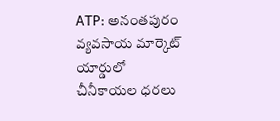ATP: అనంతపురం వ్యవసాయ మార్కెట్ యార్డులో చీనీకాయల ధరలు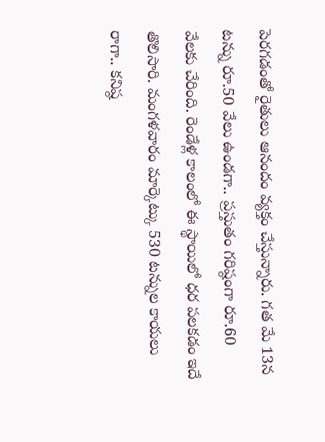పెరగడంతో రైతులు ఆనందం వ్యక్తం చేస్తున్నారు. గత మే 13న టన్ను రూ.50 వేలు ఉండగా.. ప్రస్తుతం గరిష్ఠంగా రూ.60 వేలకు చేరింది. రెండేళ్ల కాలంలో ఈ స్థాయిలో ధర పలకడం ఇదే తొలిసారి. మంగళవారం మార్కెట్కు 530 టన్నుల కాయలు రాగా.. కనిష్ఠ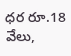ధర రూ.18 వేలు,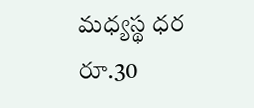మధ్యస్థ ధర రూ.30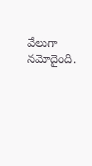వేలుగా నమోదైంది.